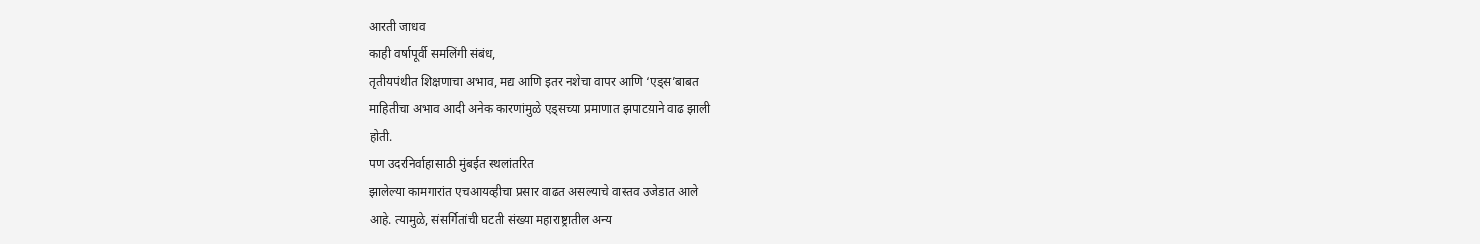आरती जाधव
काही वर्षापूर्वी समलिंगी संबंध,
तृतीयपंथीत शिक्षणाचा अभाव, मद्य आणि इतर नशेचा वापर आणि ‘एड्स’बाबत
माहितीचा अभाव आदी अनेक कारणांमुळे एड्सच्या प्रमाणात झपाटय़ाने वाढ झाली
होती.
पण उदरनिर्वाहासाठी मुंबईत स्थलांतरित
झालेल्या कामगारांत एचआयव्हीचा प्रसार वाढत असल्याचे वास्तव उजेडात आले
आहे. त्यामुळे, संसर्गितांची घटती संख्या महाराष्ट्रातील अन्य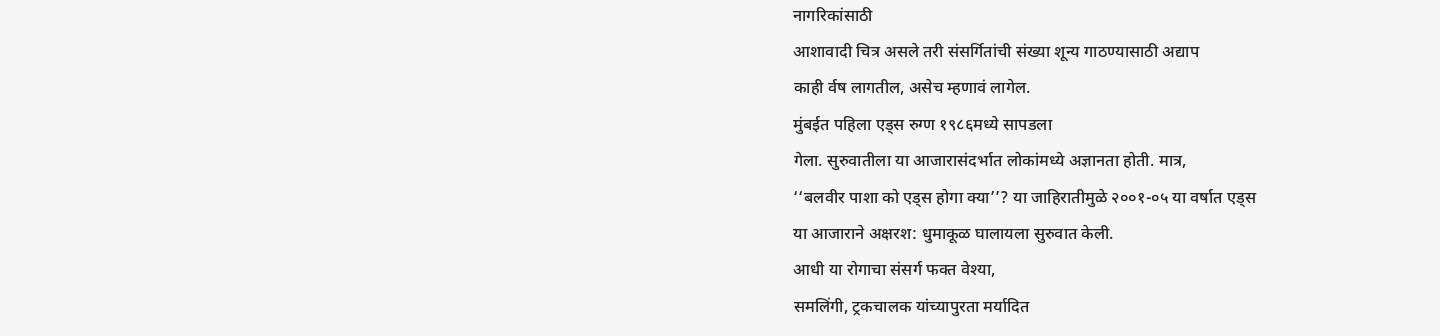नागरिकांसाठी
आशावादी चित्र असले तरी संसर्गितांची संख्या शून्य गाठण्यासाठी अद्याप
काही र्वष लागतील, असेच म्हणावं लागेल.
मुंबईत पहिला एड्स रुग्ण १९८६मध्ये सापडला
गेला. सुरुवातीला या आजारासंदर्भात लोकांमध्ये अज्ञानता होती. मात्र,
‘‘बलवीर पाशा को एड्स होगा क्या’’? या जाहिरातीमुळे २००१-०५ या वर्षात एड्स
या आजाराने अक्षरश: धुमाकूळ घालायला सुरुवात केली.
आधी या रोगाचा संसर्ग फक्त वेश्या,
समलिंगी, ट्रकचालक यांच्यापुरता मर्यादित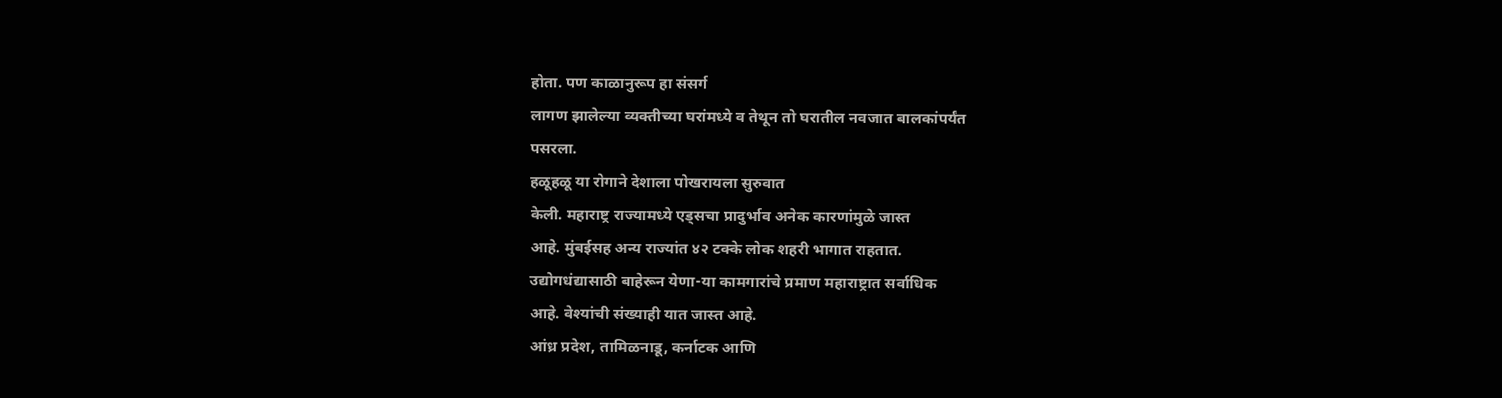होता. पण काळानुरूप हा संसर्ग
लागण झालेल्या व्यक्तीच्या घरांमध्ये व तेथून तो घरातील नवजात बालकांपर्यंत
पसरला.
हळूहळू या रोगाने देशाला पोखरायला सुरुवात
केली. महाराष्ट्र राज्यामध्ये एड्सचा प्रादुर्भाव अनेक कारणांमुळे जास्त
आहे. मुंबईसह अन्य राज्यांत ४२ टक्के लोक शहरी भागात राहतात.
उद्योगधंद्यासाठी बाहेरून येणा-या कामगारांचे प्रमाण महाराष्ट्रात सर्वाधिक
आहे. वेश्यांची संख्याही यात जास्त आहे.
आंध्र प्रदेश, तामिळनाडू, कर्नाटक आणि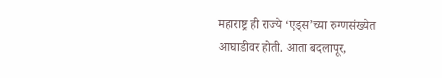महाराष्ट्र ही राज्ये ‘एड्स’च्या रुग्णसंख्येत आघाडीवर होती. आता बदलापूर,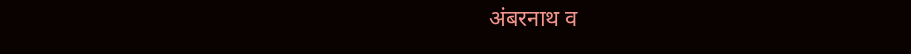अंबरनाथ व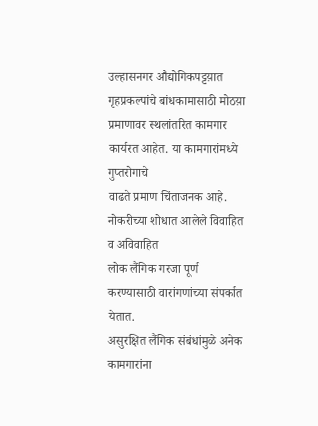उल्हासनगर औद्योगिकपट्टय़ात गृहप्रकल्पांचे बांधकामासाठी मोठय़ा
प्रमाणावर स्थलांतरित कामगार कार्यरत आहेत. या कामगारांमध्ये गुप्तरोगाचे
वाढते प्रमाण चिंताजनक आहे.
नोकरीच्या शोधात आलेले विवाहित व अविवाहित
लोक लैंगिक गरजा पूर्ण करण्यासाठी वारांगणांच्या संपर्कात येतात.
असुरक्षित लैंगिक संबंधांमुळे अनेक कामगारांना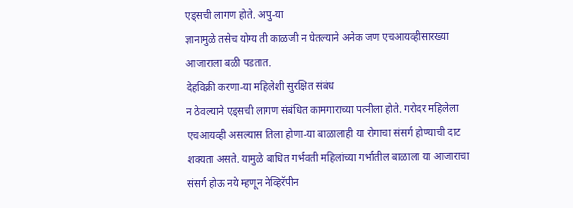एड्सची लागण होते. अपु-या
ज्ञानामुळे तसेच योग्य ती काळजी न घेतल्याने अनेक जण एचआयव्हीसारख्या
आजाराला बळी पडतात.
देहविक्री करणा-या महिलेशी सुरक्षित संबंध
न ठेवल्याने एड्सची लागण संबंधित कामगाराच्या पत्नीला होते. गरोदर महिलेला
एचआयव्ही असल्यास तिला होणा-या बाळालाही या रोगाचा संसर्ग होण्याची दाट
शक्यता असते. यामुळे बाधित गर्भवती महिलांच्या गर्भातील बाळाला या आजाराचा
संसर्ग होऊ नये म्हणून नेव्हिरॅपीन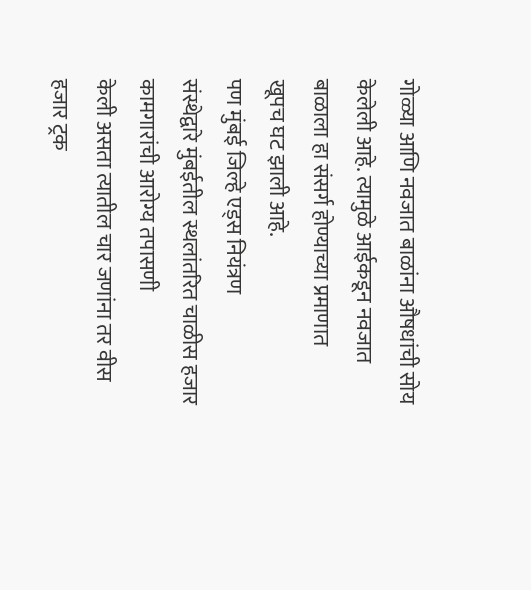गोळ्या आणि नवजात बाळांना औषधांची सोय
केलेली आहे. त्यामुळे आईकडून नवजात बाळाला हा संसर्ग होण्याच्या प्रमाणात
खूपच घट झाली आहे.
पण मुंबई जिल्हे एड्स नियंत्रण
संस्थेद्वारे मुंबईतील स्थलांतरित चाळीस हजार कामगारांची आरोग्य तपासणी
केली असता त्यातील चार जणांना तर वीस हजार ट्रक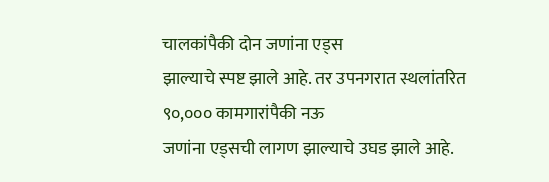चालकांपैकी दोन जणांना एड्स
झाल्याचे स्पष्ट झाले आहे. तर उपनगरात स्थलांतरित ९०,००० कामगारांपैकी नऊ
जणांना एड्सची लागण झाल्याचे उघड झाले आहे.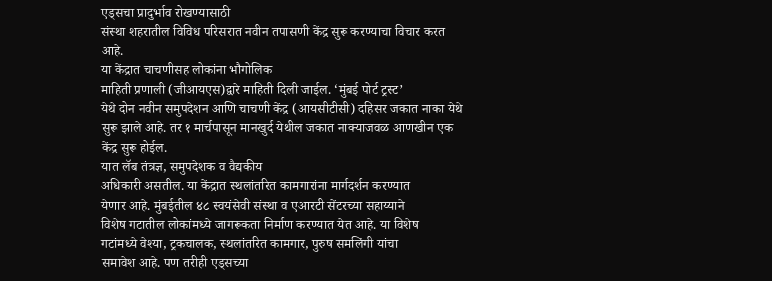एड्सचा प्रादुर्भाव रोखण्यासाठी
संस्था शहरातील विविध परिसरात नवीन तपासणी केंद्र सुरू करण्याचा विचार करत
आहे.
या केंद्रात चाचणीसह लोकांना भौगोलिक
माहिती प्रणाली (जीआयएस)द्वारे माहिती दिली जाईल. ‘मुंबई पोर्ट ट्रस्ट’
येथे दोन नवीन समुपदेशन आणि चाचणी केंद्र (आयसीटीसी) दहिसर जकात नाका येथे
सुरू झाले आहे. तर १ मार्चपासून मानखुर्द येथील जकात नाक्याजवळ आणखीन एक
केंद्र सुरू होईल.
यात लॅब तंत्रज्ञ, समुपदेशक व वैद्यकीय
अधिकारी असतील. या केंद्रात स्थलांतरित कामगारांना मार्गदर्शन करण्यात
येणार आहे. मुंबईतील ४८ स्वयंसेवी संस्था व एआरटी सेंटरच्या सहाय्याने
विशेष गटातील लोकांमध्ये जागरूकता निर्माण करण्यात येत आहे. या विशेष
गटांमध्ये वेश्या, ट्रकचालक, स्थलांतरित कामगार, पुरुष समलिंगी यांचा
समावेश आहे. पण तरीही एड्सच्या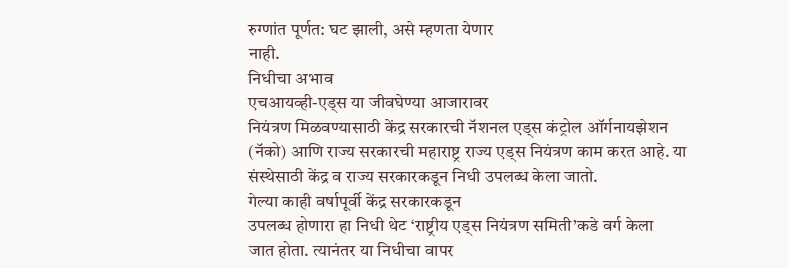रुग्णांत पूर्णत: घट झाली, असे म्हणता येणार
नाही.
निधीचा अभाव
एचआयव्ही-एड्स या जीवघेण्या आजारावर
नियंत्रण मिळवण्यासाठी केंद्र सरकारची नॅशनल एड्स कंट्रोल ऑर्गनायझेशन
(नॅको) आणि राज्य सरकारची महाराष्ट्र राज्य एड्स नियंत्रण काम करत आहे. या
संस्थेसाठी केंद्र व राज्य सरकारकडून निधी उपलब्ध केला जातो.
गेल्या काही वर्षापूर्वी केंद्र सरकारकडून
उपलब्ध होणारा हा निधी थेट ‘राष्ट्रीय एड्स नियंत्रण समिती’कडे वर्ग केला
जात होता. त्यानंतर या निधीचा वापर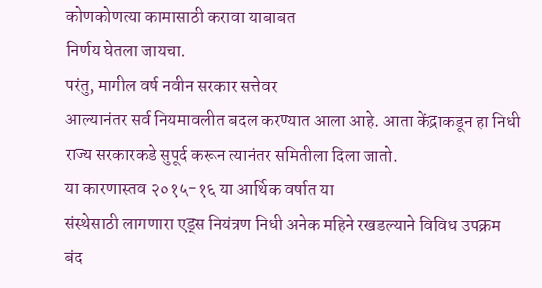कोणकोणत्या कामासाठी करावा याबाबत
निर्णय घेतला जायचा.
परंतु, मागील वर्ष नवीन सरकार सत्तेवर
आल्यानंतर सर्व नियमावलीत बदल करण्यात आला आहे. आता केंद्राकडून हा निधी
राज्य सरकारकडे सुपूर्द करून त्यानंतर समितीला दिला जातो.
या कारणास्तव २०१५-१६ या आर्थिक वर्षात या
संस्थेसाठी लागणारा एड्स नियंत्रण निधी अनेक महिने रखडल्याने विविध उपक्रम
बंद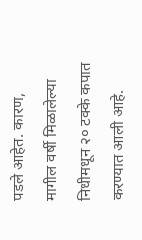पडले आहेत. कारण, मागील वर्षी मिळालेल्या निधीमधून २० टक्के कपात
करण्यात आली आहे.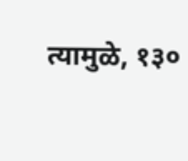त्यामुळे, १३०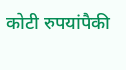कोटी रुपयांपैकी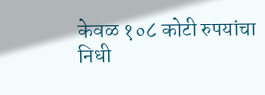केवळ १०८ कोटी रुपयांचा
निधी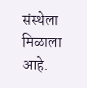संस्थेला मिळाला आहे.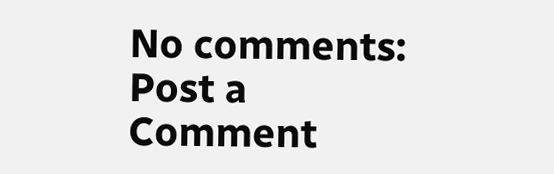No comments:
Post a Comment